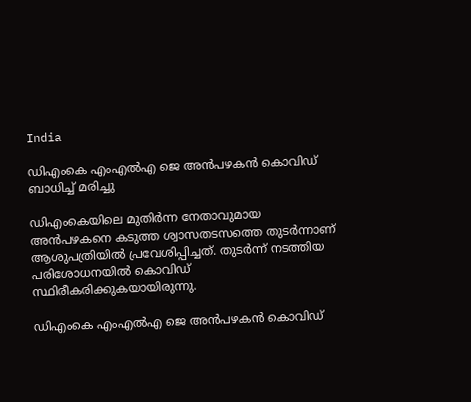India

ഡിഎംകെ എംഎല്‍എ ജെ അന്‍പഴകന്‍ കൊവിഡ് ബാധിച്ച് മരിച്ചു

ഡിഎംകെയിലെ മുതിര്‍ന്ന നേതാവുമായ അന്‍പഴകനെ കടുത്ത ശ്വാസതടസത്തെ തുടര്‍ന്നാണ് ആശുപത്രിയില്‍ പ്രവേശിപ്പിച്ചത്. തുടര്‍ന്ന് നടത്തിയ പരിശോധനയില്‍ കൊവിഡ് സ്ഥിരീകരിക്കുകയായിരുന്നു.

ഡിഎംകെ എംഎല്‍എ ജെ അന്‍പഴകന്‍ കൊവിഡ്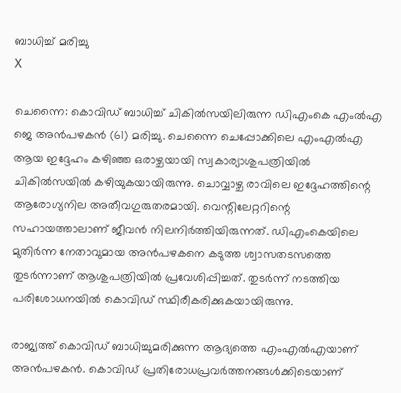ബാധിച്ച് മരിച്ചു
X

ചെന്നൈ: കൊവിഡ് ബാധിച്ച് ചികില്‍സയിലിരുന്ന ഡിഎംകെ എംല്‍എ ജെ അന്‍പഴകന്‍ (61) മരിച്ചു. ചെന്നൈ ചെപ്പോക്കിലെ എംഎല്‍എ ആയ ഇദ്ദേഹം കഴിഞ്ഞ ഒരാഴ്ചയായി സ്വകാര്യാശുപത്രിയില്‍ ചികില്‍സയില്‍ കഴിയുകയായിരുന്നു. ചൊവ്വാഴ്ച രാവിലെ ഇദ്ദേഹത്തിന്റെ ആരോഗ്യനില അതീവഗുരുതരമായി. വെന്റിലേറ്ററിന്റെ സഹായത്താലാണ് ജീവന്‍ നിലനിര്‍ത്തിയിരുന്നത്. ഡിഎംകെയിലെ മുതിര്‍ന്ന നേതാവുമായ അന്‍പഴകനെ കടുത്ത ശ്വാസതടസത്തെ തുടര്‍ന്നാണ് ആശുപത്രിയില്‍ പ്രവേശിപ്പിച്ചത്. തുടര്‍ന്ന് നടത്തിയ പരിശോധനയില്‍ കൊവിഡ് സ്ഥിരീകരിക്കുകയായിരുന്നു.

രാജ്യത്ത് കൊവിഡ് ബാധിച്ചുമരിക്കുന്ന ആദ്യത്തെ എംഎല്‍എയാണ് അന്‍പഴകന്‍. കൊവിഡ് പ്രതിരോധപ്രവര്‍ത്തനങ്ങള്‍ക്കിടെയാണ്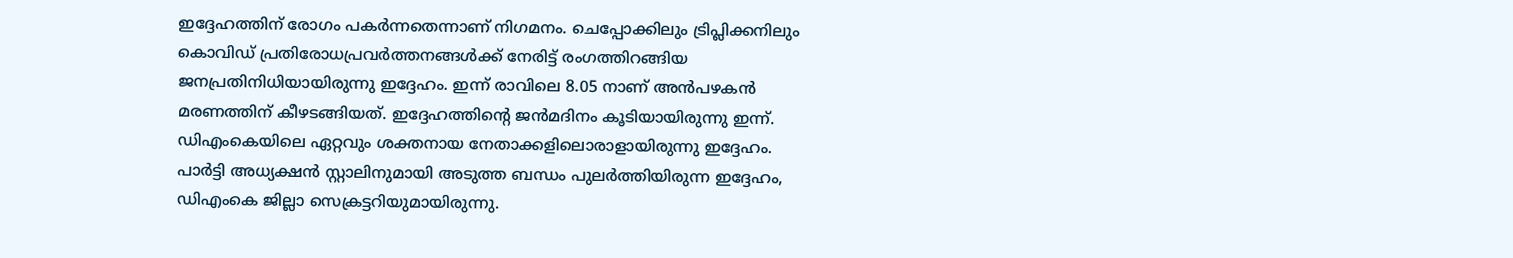ഇദ്ദേഹത്തിന് രോഗം പകര്‍ന്നതെന്നാണ് നിഗമനം. ചെപ്പോക്കിലും ട്രിപ്ലിക്കനിലും കൊവിഡ് പ്രതിരോധപ്രവര്‍ത്തനങ്ങള്‍ക്ക് നേരിട്ട് രംഗത്തിറങ്ങിയ ജനപ്രതിനിധിയായിരുന്നു ഇദ്ദേഹം. ഇന്ന് രാവിലെ 8.05 നാണ് അന്‍പഴകന്‍ മരണത്തിന് കീഴടങ്ങിയത്. ഇദ്ദേഹത്തിന്റെ ജന്‍മദിനം കൂടിയായിരുന്നു ഇന്ന്. ഡിഎംകെയിലെ ഏറ്റവും ശക്തനായ നേതാക്കളിലൊരാളായിരുന്നു ഇദ്ദേഹം. പാര്‍ട്ടി അധ്യക്ഷന്‍ സ്റ്റാലിനുമായി അടുത്ത ബന്ധം പുലര്‍ത്തിയിരുന്ന ഇദ്ദേഹം, ഡിഎംകെ ജില്ലാ സെക്രട്ടറിയുമായിരുന്നു.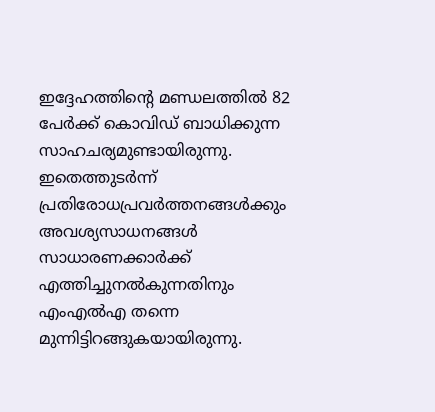ഇദ്ദേഹത്തിന്റെ മണ്ഡലത്തില്‍ 82 പേര്‍ക്ക് കൊവിഡ് ബാധിക്കുന്ന സാഹചര്യമുണ്ടായിരുന്നു. ഇതെത്തുടര്‍ന്ന് പ്രതിരോധപ്രവര്‍ത്തനങ്ങള്‍ക്കും അവശ്യസാധനങ്ങള്‍ സാധാരണക്കാര്‍ക്ക് എത്തിച്ചുനല്‍കുന്നതിനും എംഎല്‍എ തന്നെ മുന്നിട്ടിറങ്ങുകയായിരുന്നു.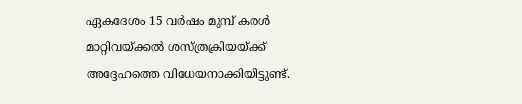ഏകദേശം 15 വര്‍ഷം മുമ്പ് കരള്‍ മാറ്റിവയ്ക്കല്‍ ശസ്ത്രക്രിയയ്ക്ക് അദ്ദേഹത്തെ വിധേയനാക്കിയിട്ടുണ്ട്.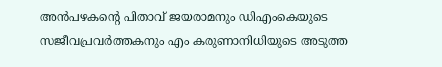അന്‍പഴകന്റെ പിതാവ് ജയരാമനും ഡിഎംകെയുടെ സജീവപ്രവര്‍ത്തകനും എം കരുണാനിധിയുടെ അടുത്ത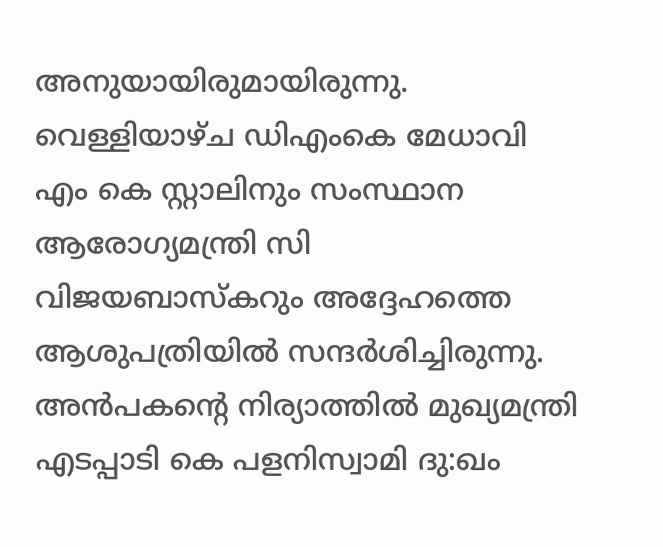അനുയായിരുമായിരുന്നു. വെള്ളിയാഴ്ച ഡിഎംകെ മേധാവി എം കെ സ്റ്റാലിനും സംസ്ഥാന ആരോഗ്യമന്ത്രി സി വിജയബാസ്‌കറും അദ്ദേഹത്തെ ആശുപത്രിയില്‍ സന്ദര്‍ശിച്ചിരുന്നു. അന്‍പകന്റെ നിര്യാത്തില്‍ മുഖ്യമന്ത്രി എടപ്പാടി കെ പളനിസ്വാമി ദു:ഖം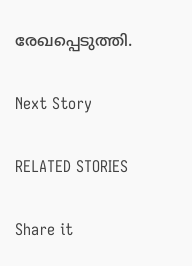രേഖപ്പെടുത്തി.

Next Story

RELATED STORIES

Share it